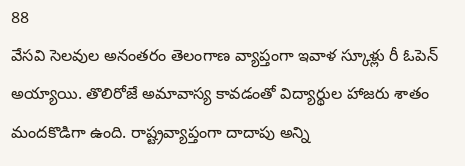88
వేసవి సెలవుల అనంతరం తెలంగాణ వ్యాప్తంగా ఇవాళ స్కూళ్లు రీ ఓపెన్ అయ్యాయి. తొలిరోజే అమావాస్య కావడంతో విద్యార్థుల హాజరు శాతం మందకొడిగా ఉంది. రాష్ట్రవ్యాప్తంగా దాదాపు అన్ని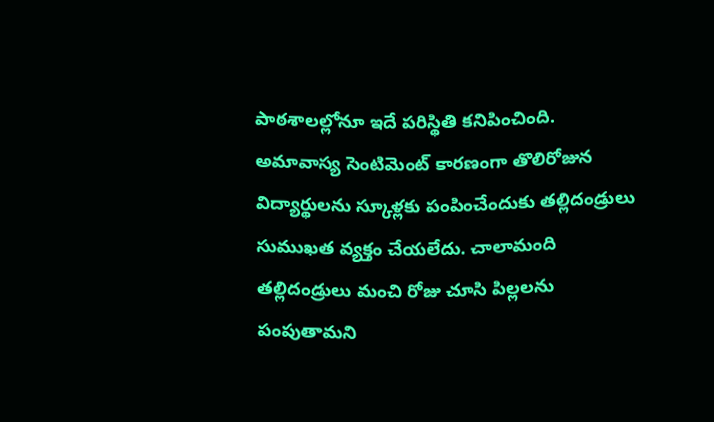పాఠశాలల్లోనూ ఇదే పరిస్థితి కనిపించింది. అమావాస్య సెంటిమెంట్ కారణంగా తొలిరోజున విద్యార్థులను స్కూళ్లకు పంపించేందుకు తల్లిదండ్రులు సుముఖత వ్యక్తం చేయలేదు. చాలామంది తల్లిదండ్రులు మంచి రోజు చూసి పిల్లలను పంపుతామని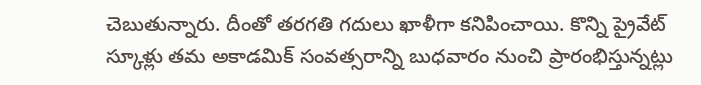చెబుతున్నారు. దీంతో తరగతి గదులు ఖాళీగా కనిపించాయి. కొన్ని ప్రైవేట్ స్కూళ్లు తమ అకాడమిక్ సంవత్సరాన్ని బుధవారం నుంచి ప్రారంభిస్తున్నట్లు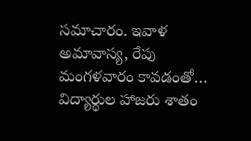సమాచారం. ఇవాళ అమావాస్య, రేపు మంగళవారం కావడంతో… విద్యార్థుల హాజరు శాతం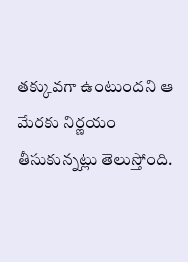తక్కువగా ఉంటుందని ఆ మేరకు నిర్ణయం తీసుకున్నట్లు తెలుస్తోంది.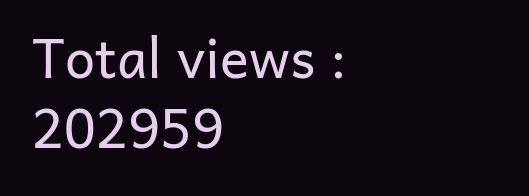Total views : 202959